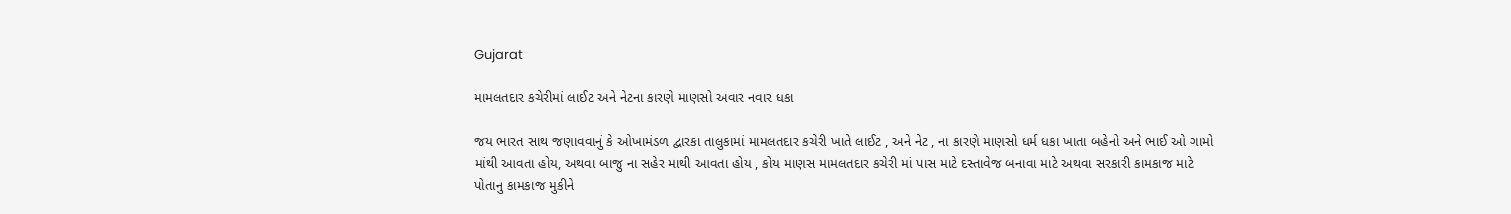Gujarat

મામલતદાર કચેરીમાં લાઈટ અને નેટના કારણે માણસો અવાર નવાર ધકા

જય ભારત સાથ જણાવવાનું કે ઓખામંડળ દ્વારકા તાલુકામાં મામલતદાર કચેરી ખાતે લાઈટ , અને નેટ , ના કારણે માણસો ધર્મ ધકા ખાતા બહેનો અને ભાઈ ઓ ગામો માંથી આવતા હોય, અથવા બાજુ ના સહેર માથી આવતા હોય , કોય માણસ મામલતદાર કચેરી માં પાસ માટે દસ્તાવેજ બનાવા માટે અથવા સરકારી કામકાજ માટે પોતાનુ કામકાજ મુકીને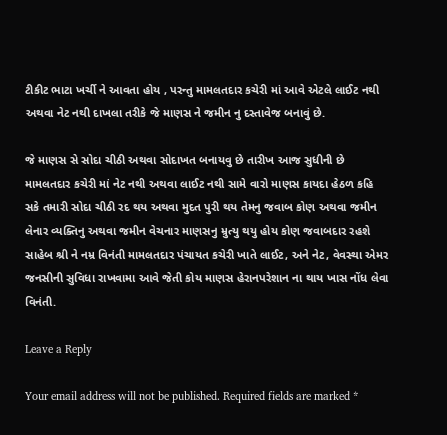ટીકીટ ભાટા ખર્ચી ને આવતા હોય , પરન્તુ મામલતદાર કચેરી માં આવે એટલે લાઈટ નથી અથવા નેટ નથી દાખલા તરીકે જે માણસ ને જમીન નુ દસ્તાવેજ બનાવું છે.

જે માણસ સે સોદા ચીઠી અથવા સોદાખત બનાયવુ છે તારીખ આજ સુધીની છે મામલતદાર કચેરી માં નેટ નથી અથવા લાઈટ નથી સામે વારો માણસ કાયદા હેઠળ કહિ સકે તમારી સોદા ચીઠી રદ થય અથવા મુદત પુરી થય તેમનુ જવાબ કોણ અથવા જમીન લેનાર વ્યક્તિનુ અથવા જમીન વેચનાર માણસનુ મ્રુત્યુ થયુ હોય કોણ જવાબદાર રહશે સાહેબ શ્રી ને નમ્ર વિનંતી મામલતદાર પંચાયત કચેરી ખાતે લાઈટ, અને નેટ, વેવસ્થા એમર જનસીની સુવિધા રાખવામા આવે જેતી કોય માણસ હેરાનપરેશાન ના થાય ખાસ નોંધ લેવા વિનંતી.

Leave a Reply

Your email address will not be published. Required fields are marked *